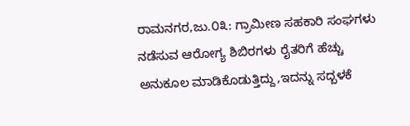ರಾಮನಗರ,ಜು.೦೩: ಗ್ರಾಮೀಣ ಸಹಕಾರಿ ಸಂಘಗಳು ನಡೆಸುವ ಆರೋಗ್ಯ ಶಿಬಿರಗಳು ರೈತರಿಗೆ ಹೆಚ್ಚು ಅನುಕೂಲ ಮಾಡಿಕೊಡುತ್ತಿದ್ದು,ಇದನ್ನು ಸದ್ಬಳಕೆ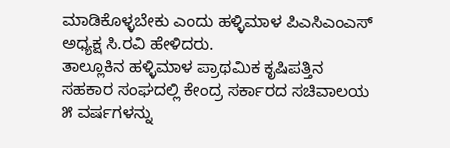ಮಾಡಿಕೊಳ್ಳಬೇಕು ಎಂದು ಹಳ್ಳಿಮಾಳ ಪಿಎಸಿಎಂಎಸ್ ಅಧ್ಯಕ್ಷ ಸಿ.ರವಿ ಹೇಳಿದರು.
ತಾಲ್ಲೂಕಿನ ಹಳ್ಳಿಮಾಳ ಪ್ರಾಥಮಿಕ ಕೃಷಿಪತ್ತಿನ ಸಹಕಾರ ಸಂಘದಲ್ಲಿ ಕೇಂದ್ರ ಸರ್ಕಾರದ ಸಚಿವಾಲಯ ೫ ವರ್ಷಗಳನ್ನು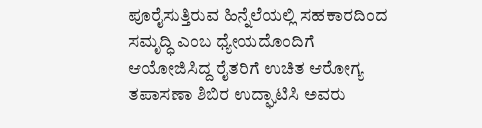ಪೂರೈಸುತ್ತಿರುವ ಹಿನ್ನೆಲೆಯಲ್ಲಿ ಸಹಕಾರದಿಂದ ಸಮೃದ್ಧಿ ಎಂಬ ಧ್ಯೇಯದೊಂದಿಗೆ ಆಯೋಜಿಸಿದ್ದ ರೈತರಿಗೆ ಉಚಿತ ಆರೋಗ್ಯ ತಪಾಸಣಾ ಶಿಬಿರ ಉದ್ಘಾಟಿಸಿ ಅವರು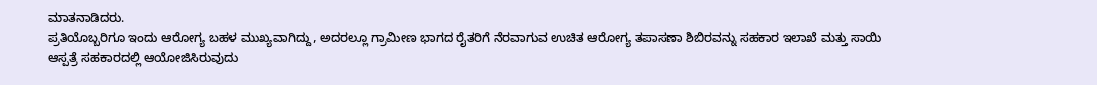ಮಾತನಾಡಿದರು.
ಪ್ರತಿಯೊಬ್ಬರಿಗೂ ಇಂದು ಆರೋಗ್ಯ ಬಹಳ ಮುಖ್ಯವಾಗಿದ್ದು, ಅದರಲ್ಲೂ ಗ್ರಾಮೀಣ ಭಾಗದ ರೈತರಿಗೆ ನೆರವಾಗುವ ಉಚಿತ ಆರೋಗ್ಯ ತಪಾಸಣಾ ಶಿಬಿರವನ್ನು ಸಹಕಾರ ಇಲಾಖೆ ಮತ್ತು ಸಾಯಿ ಆಸ್ಪತ್ರೆ ಸಹಕಾರದಲ್ಲಿ ಆಯೋಜಿಸಿರುವುದು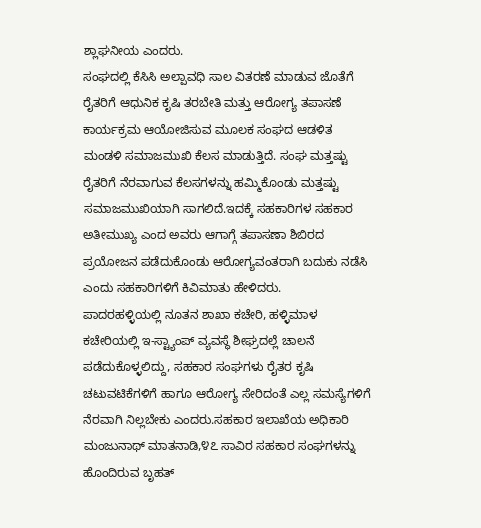ಶ್ಲಾಘನೀಯ ಎಂದರು.
ಸಂಘದಲ್ಲಿ ಕೆಸಿಸಿ ಅಲ್ಪಾವಧಿ ಸಾಲ ವಿತರಣೆ ಮಾಡುವ ಜೊತೆಗೆ ರೈತರಿಗೆ ಆಧುನಿಕ ಕೃಷಿ ತರಬೇತಿ ಮತ್ತು ಆರೋಗ್ಯ ತಪಾಸಣೆ ಕಾರ್ಯಕ್ರಮ ಆಯೋಜಿಸುವ ಮೂಲಕ ಸಂಘದ ಆಡಳಿತ ಮಂಡಳಿ ಸಮಾಜಮುಖಿ ಕೆಲಸ ಮಾಡುತ್ತಿದೆ. ಸಂಘ ಮತ್ತಷ್ಟು ರೈತರಿಗೆ ನೆರವಾಗುವ ಕೆಲಸಗಳನ್ನು ಹಮ್ಮಿಕೊಂಡು ಮತ್ತಷ್ಟು ಸಮಾಜಮುಖಿಯಾಗಿ ಸಾಗಲಿದೆ.ಇದಕ್ಕೆ ಸಹಕಾರಿಗಳ ಸಹಕಾರ ಅತೀಮುಖ್ಯ ಎಂದ ಅವರು ಆಗಾಗ್ಗೆ ತಪಾಸಣಾ ಶಿಬಿರದ ಪ್ರಯೋಜನ ಪಡೆದುಕೊಂಡು ಆರೋಗ್ಯವಂತರಾಗಿ ಬದುಕು ನಡೆಸಿ ಎಂದು ಸಹಕಾರಿಗಳಿಗೆ ಕಿವಿಮಾತು ಹೇಳಿದರು.
ಪಾದರಹಳ್ಳಿಯಲ್ಲಿ ನೂತನ ಶಾಖಾ ಕಚೇರಿ, ಹಳ್ಳಿಮಾಳ ಕಚೇರಿಯಲ್ಲಿ ಇ-ಸ್ಟ್ಯಾಂಪ್ ವ್ಯವಸ್ಥೆ ಶೀಘ್ರದಲ್ಲೆ ಚಾಲನೆ ಪಡೆದುಕೊಳ್ಳಲಿದ್ದು, ಸಹಕಾರ ಸಂಘಗಳು ರೈತರ ಕೃಷಿ ಚಟುವಟಿಕೆಗಳಿಗೆ ಹಾಗೂ ಆರೋಗ್ಯ ಸೇರಿದಂತೆ ಎಲ್ಲ ಸಮಸ್ಯೆಗಳಿಗೆ ನೆರವಾಗಿ ನಿಲ್ಲಬೇಕು ಎಂದರು.ಸಹಕಾರ ಇಲಾಖೆಯ ಅಧಿಕಾರಿ ಮಂಜುನಾಥ್ ಮಾತನಾಡಿ,೪೭ ಸಾವಿರ ಸಹಕಾರ ಸಂಘಗಳನ್ನು ಹೊಂದಿರುವ ಬೃಹತ್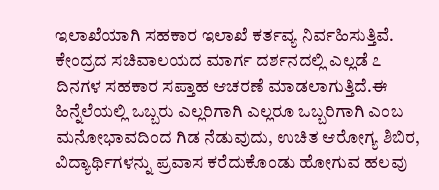ಇಲಾಖೆಯಾಗಿ ಸಹಕಾರ ಇಲಾಖೆ ಕರ್ತವ್ಯ ನಿರ್ವಹಿಸುತ್ತಿವೆ. ಕೇಂದ್ರದ ಸಚಿವಾಲಯದ ಮಾರ್ಗ ದರ್ಶನದಲ್ಲಿ ಎಲ್ಲಡೆ ೭ ದಿನಗಳ ಸಹಕಾರ ಸಪ್ತಾಹ ಆಚರಣೆ ಮಾಡಲಾಗುತ್ತಿದೆ.ಈ ಹಿನ್ನೆಲೆಯಲ್ಲಿ ಒಬ್ಬರು ಎಲ್ಲರಿಗಾಗಿ ಎಲ್ಲರೂ ಒಬ್ಬರಿಗಾಗಿ ಎಂಬ ಮನೋಭಾವದಿಂದ ಗಿಡ ನೆಡುವುದು, ಉಚಿತ ಆರೋಗ್ಯ ಶಿಬಿರ, ವಿದ್ಯಾರ್ಥಿಗಳನ್ನು ಪ್ರವಾಸ ಕರೆದುಕೊಂಡು ಹೋಗುವ ಹಲವು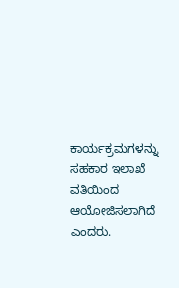ಕಾರ್ಯಕ್ರಮಗಳನ್ನು ಸಹಕಾರ ಇಲಾಖೆ ವತಿಯಿಂದ ಆಯೋಜಿಸಲಾಗಿದೆ ಎಂದರು.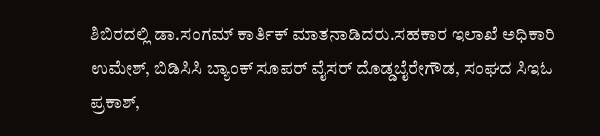ಶಿಬಿರದಲ್ಲಿ ಡಾ.ಸಂಗಮ್ ಕಾರ್ತಿಕ್ ಮಾತನಾಡಿದರು.ಸಹಕಾರ ಇಲಾಖೆ ಅಧಿಕಾರಿ ಉಮೇಶ್, ಬಿಡಿಸಿಸಿ ಬ್ಯಾಂಕ್ ಸೂಪರ್ ವೈಸರ್ ದೊಡ್ಡಬೈರೇಗೌಡ, ಸಂಘದ ಸಿಇಓ ಪ್ರಕಾಶ್,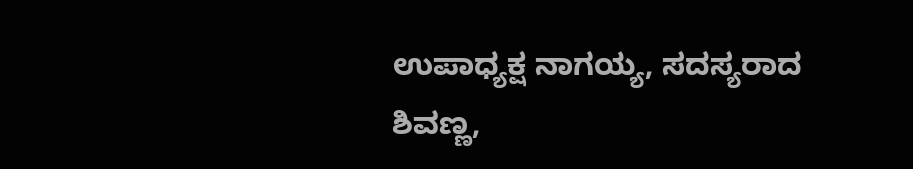ಉಪಾಧ್ಯಕ್ಷ ನಾಗಯ್ಯ, ಸದಸ್ಯರಾದ ಶಿವಣ್ಣ,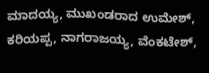ಮಾದಯ್ಯ, ಮುಖಂಡರಾದ ಉಮೇಶ್, ಕರಿಯಪ್ಪ, ನಾಗರಾಜಯ್ಯ, ವೆಂಕಟೇಶ್,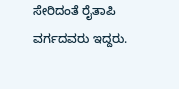ಸೇರಿದಂತೆ ರೈತಾಪಿ ವರ್ಗದವರು ಇದ್ದರು.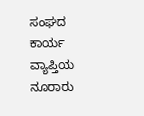ಸಂಘದ ಕಾರ್ಯ ವ್ಯಾಪ್ತಿಯ ನೂರಾರು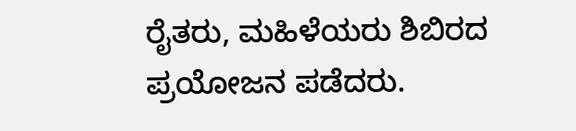ರೈತರು, ಮಹಿಳೆಯರು ಶಿಬಿರದ ಪ್ರಯೋಜನ ಪಡೆದರು.